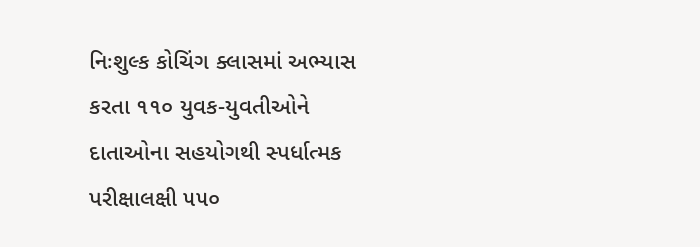નિઃશુલ્ક કોચિંગ ક્લાસમાં અભ્યાસ કરતા ૧૧૦ યુવક-યુવતીઓને દાતાઓના સહયોગથી સ્પર્ધાત્મક પરીક્ષાલક્ષી ૫૫૦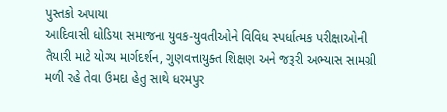પુસ્તકો અપાયા
આદિવાસી ધોડિયા સમાજના યુવક-યુવતીઓને વિવિધ સ્પર્ધાત્મક પરીક્ષાઓની તૈયારી માટે યોગ્ય માર્ગદર્શન, ગુણવત્તાયુક્ત શિક્ષણ અને જરૂરી અભ્યાસ સામગ્રી મળી રહે તેવા ઉમદા હેતુ સાથે ધરમપુર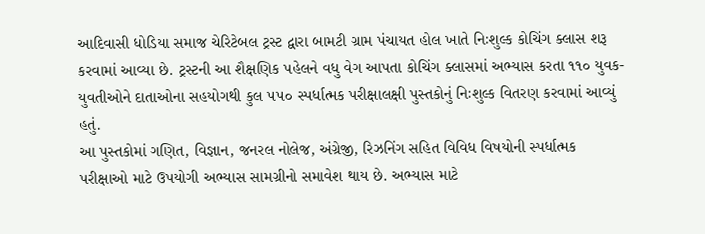આદિવાસી ધોડિયા સમાજ ચેરિટેબલ ટ્રસ્ટ દ્વારા બામટી ગ્રામ પંચાયત હોલ ખાતે નિઃશુલ્ક કોચિંગ ક્લાસ શરૂ કરવામાં આવ્યા છે. ટ્રસ્ટની આ શૈક્ષણિક પહેલને વધુ વેગ આપતા કોચિંગ ક્લાસમાં અભ્યાસ કરતા ૧૧૦ યુવક-યુવતીઓને દાતાઓના સહયોગથી કુલ ૫૫૦ સ્પર્ધાત્મક પરીક્ષાલક્ષી પુસ્તકોનું નિઃશુલ્ક વિતરણ કરવામાં આવ્યું હતું.
આ પુસ્તકોમાં ગણિત, વિજ્ઞાન, જનરલ નોલેજ, અંગ્રેજી, રિઝનિંગ સહિત વિવિધ વિષયોની સ્પર્ધાત્મક પરીક્ષાઓ માટે ઉપયોગી અભ્યાસ સામગ્રીનો સમાવેશ થાય છે. અભ્યાસ માટે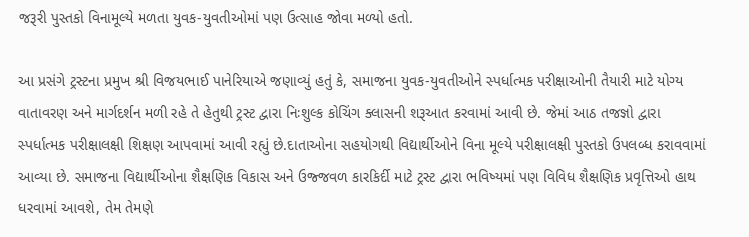જરૂરી પુસ્તકો વિનામૂલ્યે મળતા યુવક-યુવતીઓમાં પણ ઉત્સાહ જોવા મળ્યો હતો.

આ પ્રસંગે ટ્રસ્ટના પ્રમુખ શ્રી વિજયભાઈ પાનેરિયાએ જણાવ્યું હતું કે, સમાજના યુવક-યુવતીઓને સ્પર્ધાત્મક પરીક્ષાઓની તૈયારી માટે યોગ્ય વાતાવરણ અને માર્ગદર્શન મળી રહે તે હેતુથી ટ્રસ્ટ દ્વારા નિઃશુલ્ક કોચિંગ ક્લાસની શરૂઆત કરવામાં આવી છે. જેમાં આઠ તજજ્ઞો દ્વારા સ્પર્ધાત્મક પરીક્ષાલક્ષી શિક્ષણ આપવામાં આવી રહ્યું છે.દાતાઓના સહયોગથી વિદ્યાર્થીઓને વિના મૂલ્યે પરીક્ષાલક્ષી પુસ્તકો ઉપલબ્ધ કરાવવામાં આવ્યા છે. સમાજના વિદ્યાર્થીઓના શૈક્ષણિક વિકાસ અને ઉજ્જવળ કારકિર્દી માટે ટ્રસ્ટ દ્વારા ભવિષ્યમાં પણ વિવિધ શૈક્ષણિક પ્રવૃત્તિઓ હાથ ધરવામાં આવશે, તેમ તેમણે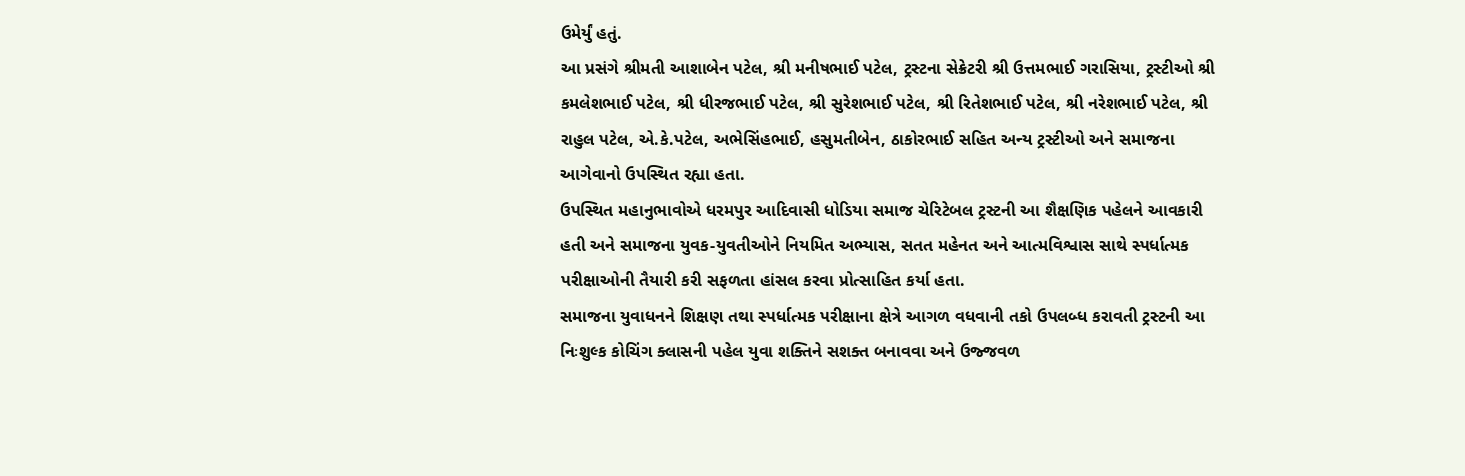ઉમેર્યું હતું.
આ પ્રસંગે શ્રીમતી આશાબેન પટેલ, શ્રી મનીષભાઈ પટેલ, ટ્રસ્ટના સેક્રેટરી શ્રી ઉત્તમભાઈ ગરાસિયા, ટ્રસ્ટીઓ શ્રી કમલેશભાઈ પટેલ, શ્રી ધીરજભાઈ પટેલ, શ્રી સુરેશભાઈ પટેલ, શ્રી રિતેશભાઈ પટેલ, શ્રી નરેશભાઈ પટેલ, શ્રી રાહુલ પટેલ, એ.કે.પટેલ, અભેસિંહભાઈ, હસુમતીબેન, ઠાકોરભાઈ સહિત અન્ય ટ્રસ્ટીઓ અને સમાજના આગેવાનો ઉપસ્થિત રહ્યા હતા.
ઉપસ્થિત મહાનુભાવોએ ધરમપુર આદિવાસી ધોડિયા સમાજ ચેરિટેબલ ટ્રસ્ટની આ શૈક્ષણિક પહેલને આવકારી હતી અને સમાજના યુવક-યુવતીઓને નિયમિત અભ્યાસ, સતત મહેનત અને આત્મવિશ્વાસ સાથે સ્પર્ધાત્મક પરીક્ષાઓની તૈયારી કરી સફળતા હાંસલ કરવા પ્રોત્સાહિત કર્યા હતા.
સમાજના યુવાધનને શિક્ષણ તથા સ્પર્ધાત્મક પરીક્ષાના ક્ષેત્રે આગળ વધવાની તકો ઉપલબ્ધ કરાવતી ટ્રસ્ટની આ નિઃશુલ્ક કોચિંગ ક્લાસની પહેલ યુવા શક્તિને સશક્ત બનાવવા અને ઉજ્જવળ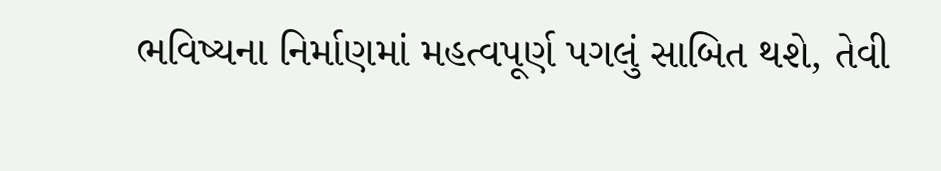ભવિષ્યના નિર્માણમાં મહત્વપૂર્ણ પગલું સાબિત થશે, તેવી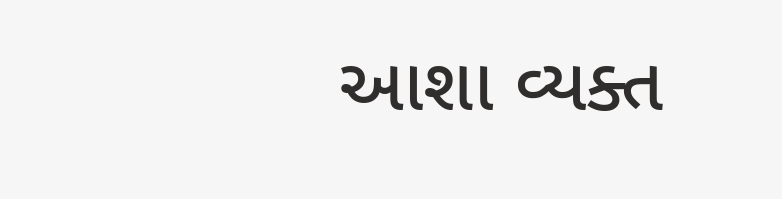આશા વ્યક્ત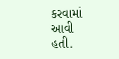કરવામાં આવી હતી.